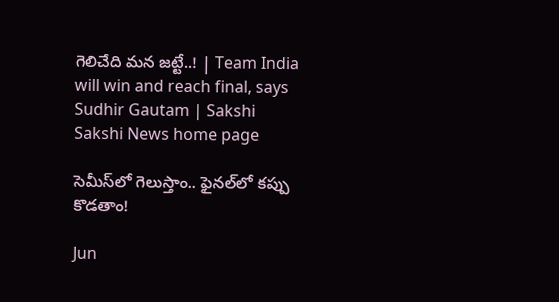గెలిచేది మన జట్టే..! | Team India will win and reach final, says Sudhir Gautam | Sakshi
Sakshi News home page

సెమీస్‌లో గెలుస్తాం.. ఫైనల్‌లో కప్పు కొడతాం!

Jun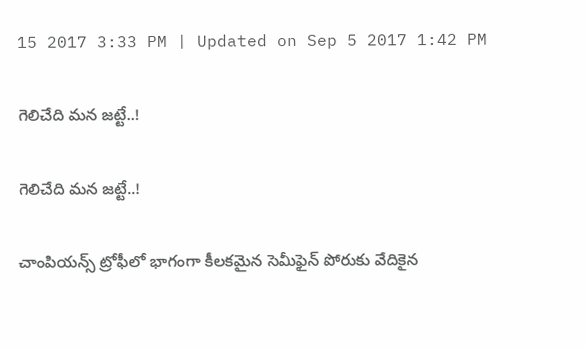15 2017 3:33 PM | Updated on Sep 5 2017 1:42 PM

గెలిచేది మన జట్టే..!

గెలిచేది మన జట్టే..!

చాంపియన్స్‌ ట్రోఫీలో భాగంగా కీలకమైన సెమీఫైన్‌ పోరుకు వేదికైన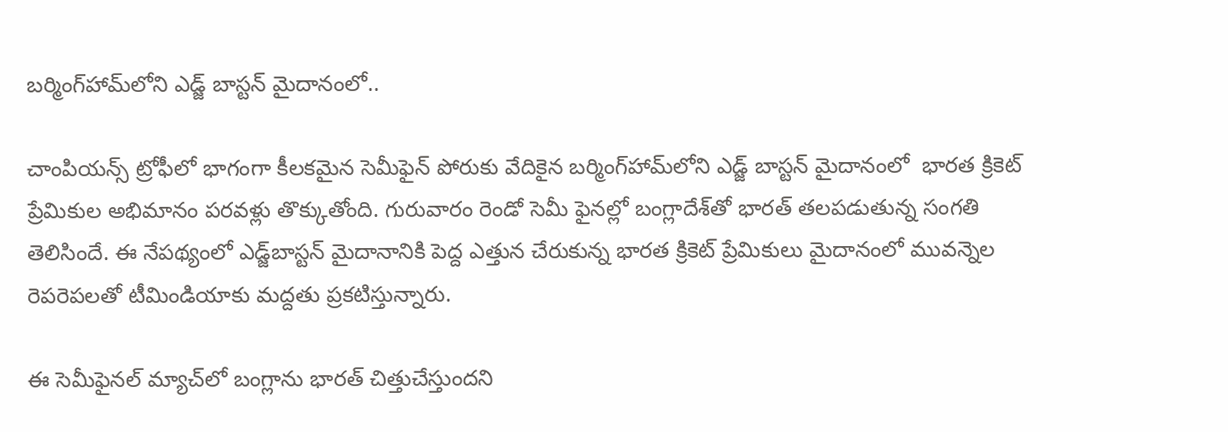బర్మింగ్‌హామ్‌లోని ఎడ్జ్‌ బాస్టన్‌ మైదానంలో..

చాంపియన్స్‌ ట్రోఫీలో భాగంగా కీలకమైన సెమీఫైన్‌ పోరుకు వేదికైన బర్మింగ్‌హామ్‌లోని ఎడ్జ్‌ బాస్టన్‌ మైదానంలో  భారత క్రికెట్‌ ప్రేమికుల అభిమానం పరవళ్లు తొక్కుతోంది. గురువారం రెండో సెమీ ఫైనల్లో బంగ్లాదేశ్‌తో భారత్‌ తలపడుతున్న సంగతి తెలిసిందే. ఈ నేపథ్యంలో ఎడ్జ్‌బాస్టన్‌ మైదానానికి పెద్ద ఎత్తున చేరుకున్న భారత క్రికెట్‌ ప్రేమికులు మైదానంలో మువన్నెల రెపరెపలతో టీమిండియాకు మద్దతు ప్రకటిస్తున్నారు.

ఈ సెమీఫైనల్‌ మ్యాచ్‌లో బంగ్లాను భారత్‌ చిత్తుచేస్తుందని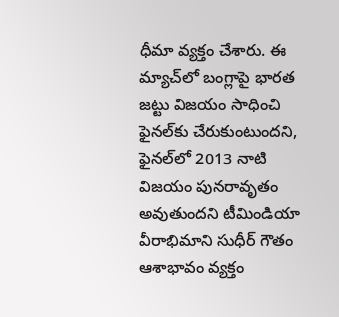ధీమా వ్యక్తం చేశారు. ఈ మ్యాచ్‌లో బంగ్లాపై భారత జట్టు విజయం సాధించి ఫైనల్‌కు చేరుకుంటుందని, ఫైనల్‌లో 2013 నాటి విజయం పునరావృతం అవుతుందని టీమిండియా వీరాభిమాని సుధీర్‌ గౌతం ఆశాభావం వ్యక్తం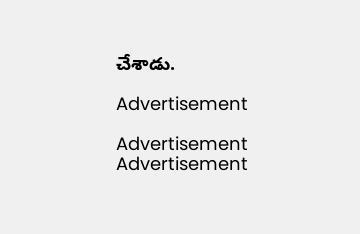చేశాడు.

Advertisement

Advertisement
Advertisement